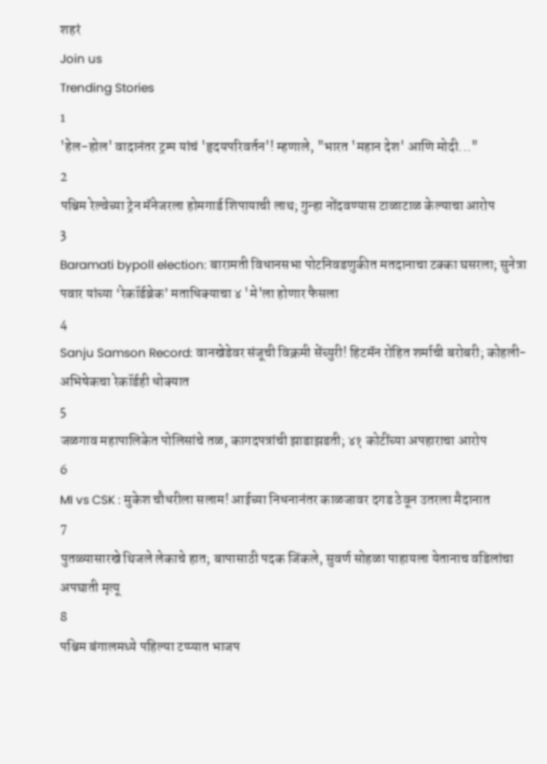शहरं
Join us
Trending Stories
1
'हेल-होल' वादानंतर ट्रम्प यांचं 'हृदयपरिवर्तन'! म्हणाले, "भारत 'महान देश' आणि मोदी..."
2
पश्चिम रेल्वेच्या ट्रेन मॅनेजरला होमगार्ड शिपायाची लाथ; गुन्हा नोंदवण्यास टाळाटाळ केल्याचा आरोप
3
Baramati bypoll election: बारामती विधानसभा पोटनिवडणुकीत मतदानाचा टक्का घसरला; सुनेत्रा पवार यांच्या ‘रेकॉर्डब्रेक’ मताधिक्याचा ४ 'मे'ला होणार फैसला
4
Sanju Samson Record: वानखेडेवर संजूची विक्रमी सेंच्युरी! हिटमॅन रोहित शर्माची बरोबरी; कोहली-अभिषेकचा रेकॉर्डही धोक्यात
5
जळगाव महापालिकेत पोलिसांचे तळ, कागदपत्रांची झाडाझडती; ४१ कोटींच्या अपहाराचा आरोप
6
MI vs CSK : मुकेश चौधरीला सलाम! आईच्या निधनानंतर काळजावर दगड ठेवून उतरला मैदानात
7
पुतळ्यासारखे थिजले लेकाचे हात; बापासाठी पदक जिंकले, सुवर्ण सोहळा पाहायला येतानाच वडिलांचा अपघाती मृत्यू
8
पश्चिम बंगालमध्ये पहिल्या टप्प्यात भाजप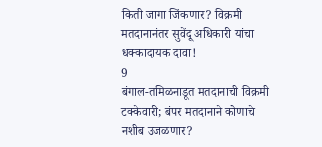किती जागा जिंकणार? विक्रमी मतदानानंतर सुवेंदू अधिकारी यांचा धक्कादायक दावा!
9
बंगाल-तमिळनाडूत मतदानाची विक्रमी टक्केवारी; बंपर मतदानाने कोणाचे नशीब उजळणार?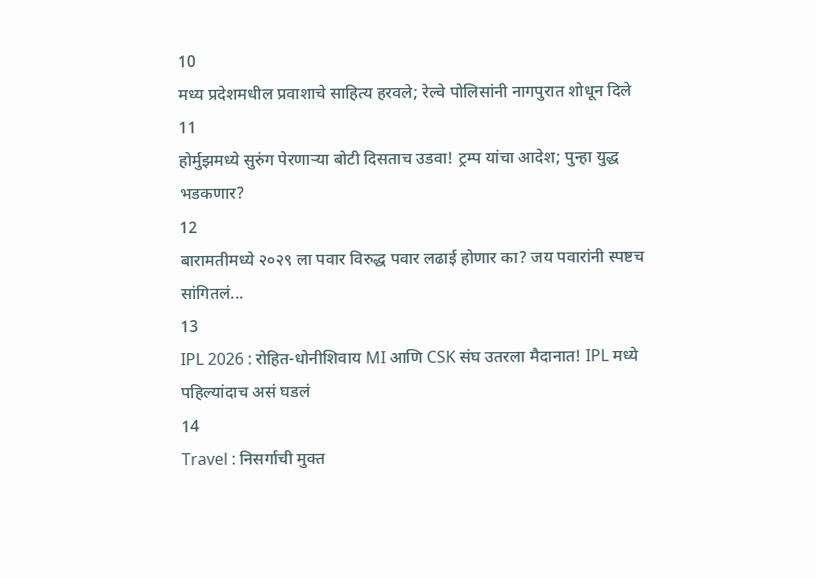10
मध्य प्रदेशमधील प्रवाशाचे साहित्य हरवले; रेल्वे पोलिसांनी नागपुरात शोधून दिले
11
होर्मुझमध्ये सुरुंग पेरणाऱ्या बोटी दिसताच उडवा! ट्रम्प यांचा आदेश; पुन्हा युद्ध भडकणार?
12
बारामतीमध्ये २०२९ ला पवार विरुद्ध पवार लढाई होणार का? जय पवारांनी स्पष्टच सांगितलं...
13
IPL 2026 : रोहित-धोनीशिवाय MI आणि CSK संघ उतरला मैदानात! IPL मध्ये पहिल्यांदाच असं घडलं
14
Travel : निसर्गाची मुक्त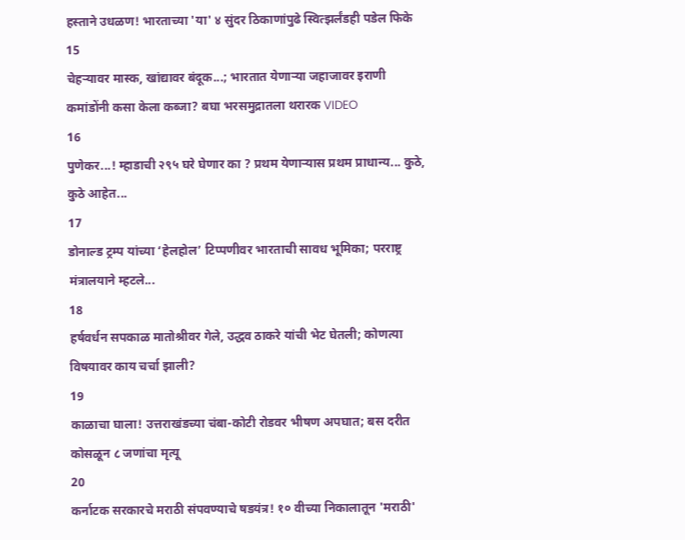हस्ताने उधळण! भारताच्या 'या' ४ सुंदर ठिकाणांपुढे स्वित्झर्लंडही पडेल फिके
15
चेहऱ्यावर मास्क, खांद्यावर बंदूक...; भारतात येणाऱ्या जहाजावर इराणी कमांडोंनी कसा केला कब्जा? बघा भरसमुद्रातला थरारक VIDEO
16
पुणेकर...! म्हाडाची २९५ घरे घेणार का ? प्रथम येणाऱ्यास प्रथम प्राधान्य... कुठे, कुठे आहेत...
17
डोनाल्ड ट्रम्प यांच्या ‘हेलहोल’ टिप्पणीवर भारताची सावध भूमिका; परराष्ट्र मंत्रालयाने म्हटले...
18
हर्षवर्धन सपकाळ मातोश्रीवर गेले, उद्धव ठाकरे यांची भेट घेतली; कोणत्या विषयावर काय चर्चा झाली?
19
काळाचा घाला! उत्तराखंडच्या चंबा-कोटी रोडवर भीषण अपघात; बस दरीत कोसळून ८ जणांचा मृत्यू
20
कर्नाटक सरकारचे मराठी संपवण्याचे षडयंत्र! १० वीच्या निकालातून 'मराठी'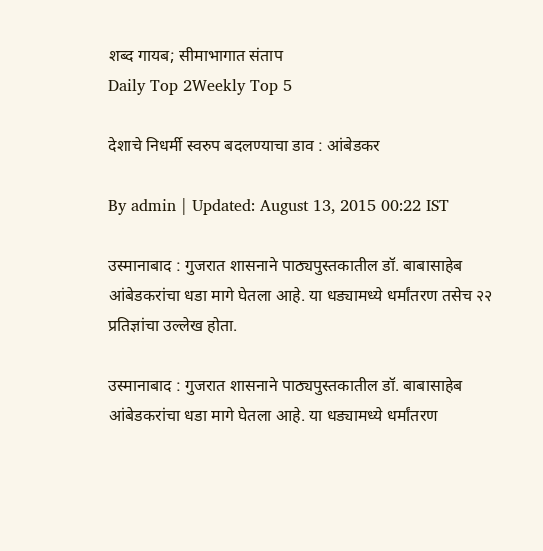शब्द गायब; सीमाभागात संताप
Daily Top 2Weekly Top 5

देशाचे निधर्मी स्वरुप बदलण्याचा डाव : आंबेडकर

By admin | Updated: August 13, 2015 00:22 IST

उस्मानाबाद : गुजरात शासनाने पाठ्यपुस्तकातील डॉ. बाबासाहेब आंबेडकरांचा धडा मागे घेतला आहे. या धड्यामध्ये धर्मांतरण तसेच २२ प्रतिज्ञांचा उल्लेख होता.

उस्मानाबाद : गुजरात शासनाने पाठ्यपुस्तकातील डॉ. बाबासाहेब आंबेडकरांचा धडा मागे घेतला आहे. या धड्यामध्ये धर्मांतरण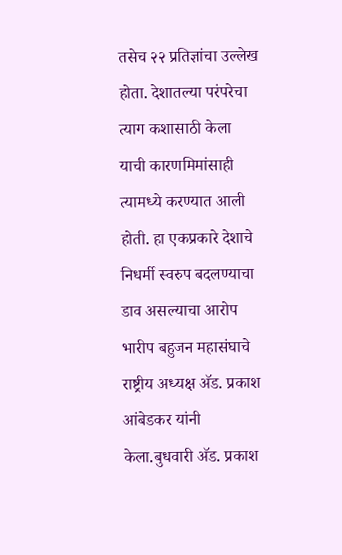तसेच २२ प्रतिज्ञांचा उल्लेख होता. देशातल्या परंपरेचा त्याग कशासाठी केला याची कारणमिमांसाही त्यामध्ये करण्यात आली होती. हा एकप्रकारे देशाचे निधर्मी स्वरुप बदलण्याचा डाव असल्याचा आरोप भारीप बहुजन महासंघाचे राष्ट्रीय अध्यक्ष अ‍ॅड. प्रकाश आंबेडकर यांनी केला.बुधवारी अ‍ॅड. प्रकाश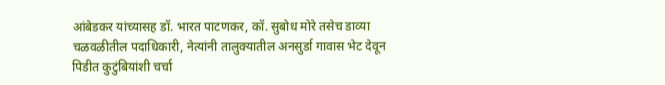आंबेडकर यांच्यासह डॉ. भारत पाटणकर, कॉ. सुबोध मोरे तसेच डाव्या चळवळीतील पदाधिकारी, नेत्यांनी तालुक्यातील अनसुर्डा गावास भेट देवून पिडीत कुटुंबियांशी चर्चा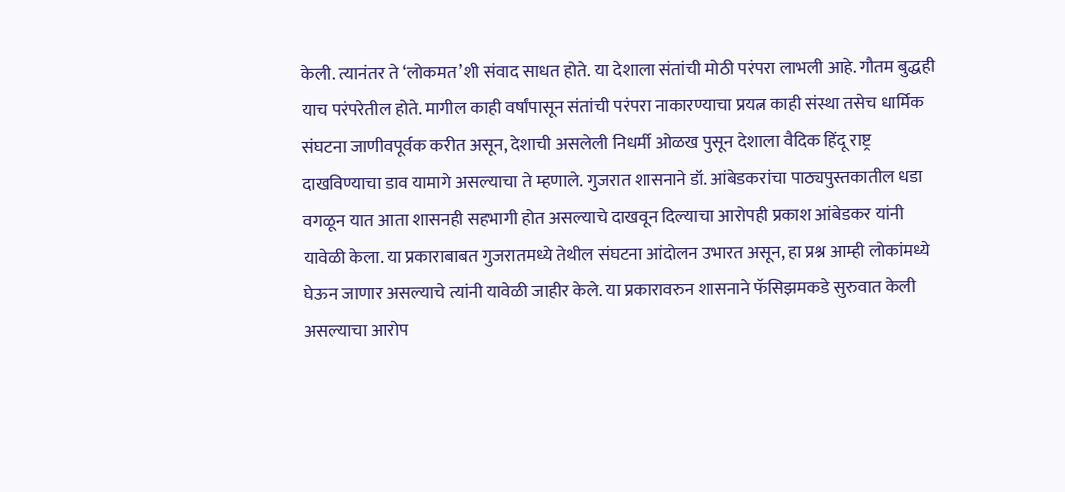केली. त्यानंतर ते ‘लोकमत’शी संवाद साधत होते. या देशाला संतांची मोठी परंपरा लाभली आहे. गौतम बुद्धही याच परंपरेतील होते. मागील काही वर्षांपासून संतांची परंपरा नाकारण्याचा प्रयत्न काही संस्था तसेच धार्मिक संघटना जाणीवपूर्वक करीत असून, देशाची असलेली निधर्मी ओळख पुसून देशाला वैदिक हिंदू राष्ट्र दाखविण्याचा डाव यामागे असल्याचा ते म्हणाले. गुजरात शासनाने डॉ. आंबेडकरांचा पाठ्यपुस्तकातील धडा वगळून यात आता शासनही सहभागी होत असल्याचे दाखवून दिल्याचा आरोपही प्रकाश आंबेडकर यांनी यावेळी केला. या प्रकाराबाबत गुजरातमध्ये तेथील संघटना आंदोलन उभारत असून, हा प्रश्न आम्ही लोकांमध्ये घेऊन जाणार असल्याचे त्यांनी यावेळी जाहीर केले. या प्रकारावरुन शासनाने फॅसिझमकडे सुरुवात केली असल्याचा आरोप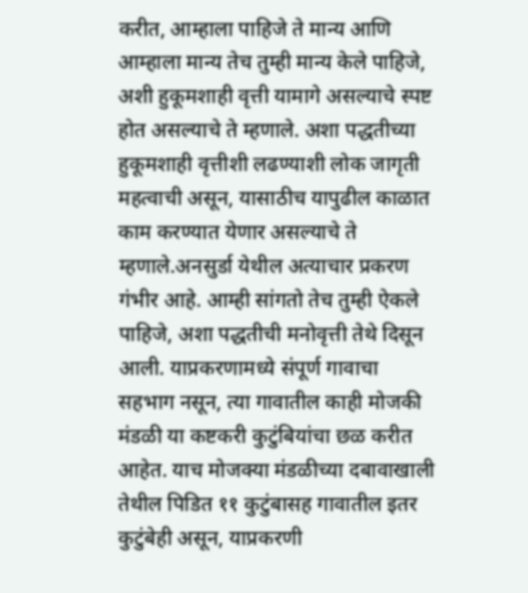करीत, आम्हाला पाहिजे ते मान्य आणि आम्हाला मान्य तेच तुम्ही मान्य केले पाहिजे, अशी हुकूमशाही वृत्ती यामागे असल्याचे स्पष्ट होत असल्याचे ते म्हणाले. अशा पद्धतीच्या हुकूमशाही वृत्तीशी लढण्याशी लोक जागृती महत्वाची असून, यासाठीच यापुढील काळात काम करण्यात येणार असल्याचे ते म्हणाले.अनसुर्डा येथील अत्याचार प्रकरण गंभीर आहे. आम्ही सांगतो तेच तुम्ही ऐकले पाहिजे, अशा पद्धतीची मनोवृत्ती तेथे दिसून आली. याप्रकरणामध्ये संपूर्ण गावाचा सहभाग नसून, त्या गावातील काही मोजकी मंडळी या कष्टकरी कुटुंबियांचा छळ करीत आहेत. याच मोजक्या मंडळीच्या दबावाखाली तेथील पिडित ११ कुटुंबासह गावातील इतर कुटुंबेही असून, याप्रकरणी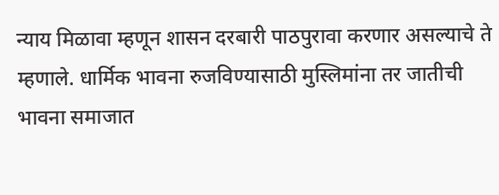न्याय मिळावा म्हणून शासन दरबारी पाठपुरावा करणार असल्याचे ते म्हणाले. धार्मिक भावना रुजविण्यासाठी मुस्लिमांना तर जातीची भावना समाजात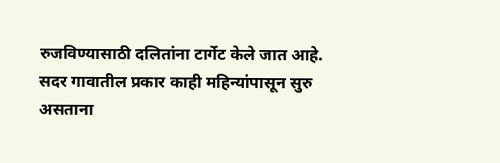रुजविण्यासाठी दलितांना टार्गेट केले जात आहे. सदर गावातील प्रकार काही महिन्यांपासून सुरु असताना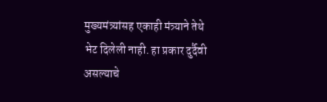मुख्यमंत्र्यांसह एकाही मंत्र्याने तेथे भेट दिलेली नाही. हा प्रकार दुर्दैवी असल्याचे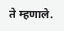ते म्हणाले.